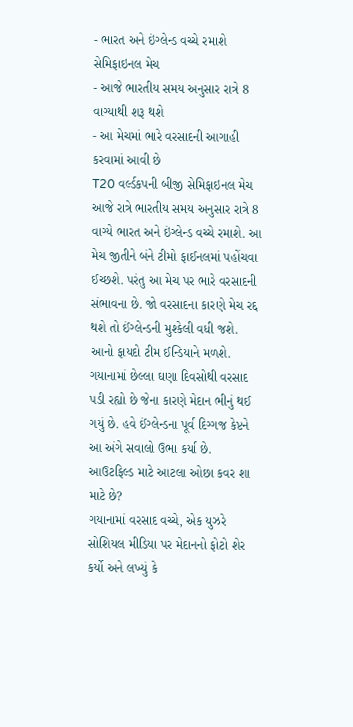- ભારત અને ઇંગ્લેન્ડ વચ્ચે રમાશે સેમિફાઇનલ મેચ
- આજે ભારતીય સમય અનુસાર રાત્રે 8 વાગ્યાથી શરૂ થશે
- આ મેચમાં ભારે વરસાદની આગાહી કરવામાં આવી છે
T20 વર્લ્ડકપની બીજી સેમિફાઇનલ મેચ આજે રાત્રે ભારતીય સમય અનુસાર રાત્રે 8 વાગ્યે ભારત અને ઇંગ્લેન્ડ વચ્ચે રમાશે. આ મેચ જીતીને બંને ટીમો ફાઈનલમાં પહોંચવા ઈચ્છશે. પરંતુ આ મેચ પર ભારે વરસાદની સંભાવના છે. જો વરસાદના કારણે મેચ રદ્દ થશે તો ઈંગ્લેન્ડની મુશ્કેલી વધી જશે. આનો ફાયદો ટીમ ઈન્ડિયાને મળશે. ગયાનામાં છેલ્લા ઘણા દિવસોથી વરસાદ પડી રહ્યો છે જેના કારણે મેદાન ભીનું થઈ ગયું છે. હવે ઈંગ્લેન્ડના પૂર્વ દિગ્ગજ કેપ્ટને આ અંગે સવાલો ઉભા કર્યા છે.
આઉટફિલ્ડ માટે આટલા ઓછા કવર શા માટે છે?
ગયાનામાં વરસાદ વચ્ચે, એક યુઝરે સોશિયલ મીડિયા પર મેદાનનો ફોટો શેર કર્યો અને લખ્યું કે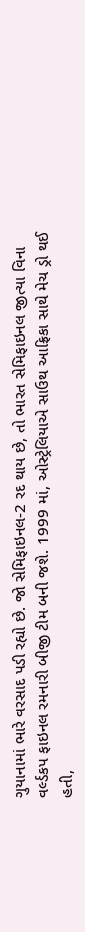ગુયાનામાં ભારે વરસાદ પડી રહ્યો છે. જો સેમિફાઇનલ-2 રદ થાય છે, તો ભારત સેમિફાઇનલ જીત્યા વિના વર્લ્ડકપ ફાઇનલ રમનારી બીજી ટીમ બની જશે. 1999 માં, ઓસ્ટ્રેલિયાએ સાઉથ આફ્રિકા સાથે મેચ ડ્રો થઈ હતી,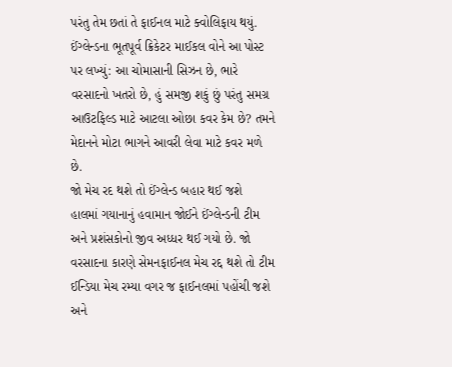પરંતુ તેમ છતાં તે ફાઈનલ માટે ક્વોલિફાય થયું.
ઈંગ્લેન્ડના ભૂતપૂર્વ ક્રિકેટર માઈકલ વોને આ પોસ્ટ પર લખ્યું: આ ચોમાસાની સિઝન છે, ભારે વરસાદનો ખતરો છે, હું સમજી શકું છું પરંતુ સમગ્ર આઉટફિલ્ડ માટે આટલા ઓછા કવર કેમ છે? તમને મેદાનને મોટા ભાગને આવરી લેવા માટે કવર મળે છે.
જો મેચ રદ થશે તો ઈંગ્લેન્ડ બહાર થઈ જશે
હાલમાં ગયાનાનું હવામાન જોઈને ઈંગ્લેન્ડની ટીમ અને પ્રશંસકોનો જીવ અધ્ધર થઈ ગયો છે. જો વરસાદના કારણે સેમનફાઈનલ મેચ રદ્દ થશે તો ટીમ ઈન્ડિયા મેચ રમ્યા વગર જ ફાઈનલમાં પહોંચી જશે અને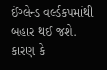ઈંગ્લેન્ડ વર્લ્ડકપમાંથી બહાર થઈ જશે. કારણ કે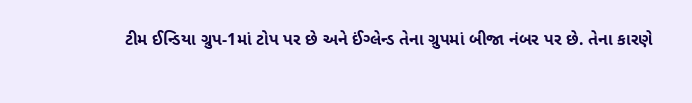ટીમ ઈન્ડિયા ગ્રુપ-1માં ટોપ પર છે અને ઈંગ્લેન્ડ તેના ગ્રુપમાં બીજા નંબર પર છે. તેના કારણે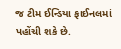જ ટીમ ઈન્ડિયા ફાઈનલમાં પહોંચી શકે છે.